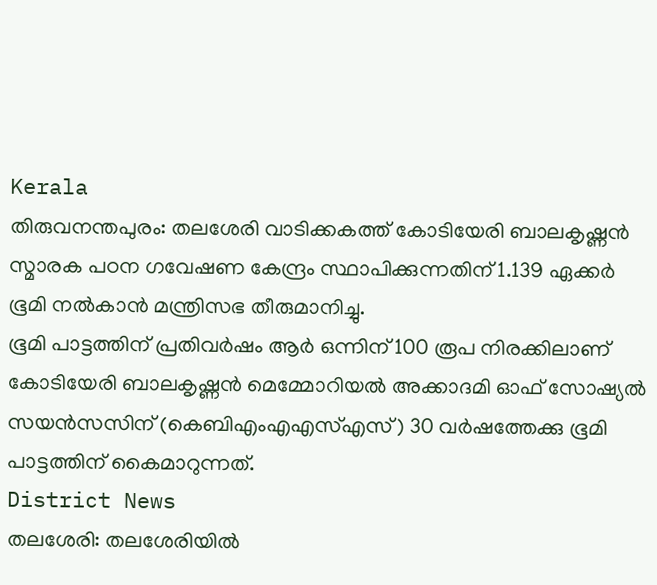Kerala
തിരുവനന്തപുരം: തലശേരി വാടിക്കകത്ത് കോടിയേരി ബാലകൃഷ്ണൻ സ്മാരക പഠന ഗവേഷണ കേന്ദ്രം സ്ഥാപിക്കുന്നതിന് 1.139 ഏക്കർ ഭൂമി നൽകാൻ മന്ത്രിസഭ തീരുമാനിച്ചു.
ഭൂമി പാട്ടത്തിന് പ്രതിവർഷം ആർ ഒന്നിന് 100 രൂപ നിരക്കിലാണ് കോടിയേരി ബാലകൃഷ്ണൻ മെമ്മോറിയൽ അക്കാദമി ഓഫ് സോഷ്യൽ സയൻസസിന് (കെബിഎംഎഎസ്എസ്) 30 വർഷത്തേക്കു ഭൂമി പാട്ടത്തിന് കൈമാറുന്നത്.
District News
തലശേരി: തലശേരിയിൽ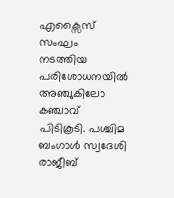എക്സൈസ് സംഘം നടത്തിയ പരിശോധനയിൽ അഞ്ചുകിലോ കഞ്ചാവ് പിടികൂടി. പശ്ചിമ ബംഗാൾ സ്വദേശി രാജീബ്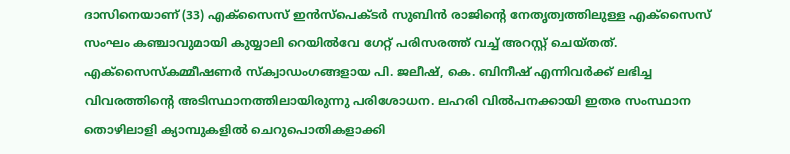ദാസിനെയാണ് (33) എക്സൈസ് ഇൻസ്പെക്ടർ സുബിൻ രാജിന്റെ നേതൃത്വത്തിലുള്ള എക്സൈസ് സംഘം കഞ്ചാവുമായി കുയ്യാലി റെയിൽവേ ഗേറ്റ് പരിസരത്ത് വച്ച് അറസ്റ്റ് ചെയ്തത്.
എക്സൈസ്കമ്മീഷണർ സ്ക്വാഡംഗങ്ങളായ പി. ജലീഷ്, കെ. ബിനീഷ് എന്നിവർക്ക് ലഭിച്ച വിവരത്തിന്റെ അടിസ്ഥാനത്തിലായിരുന്നു പരിശോധന. ലഹരി വിൽപനക്കായി ഇതര സംസ്ഥാന തൊഴിലാളി ക്യാമ്പുകളിൽ ചെറുപൊതികളാക്കി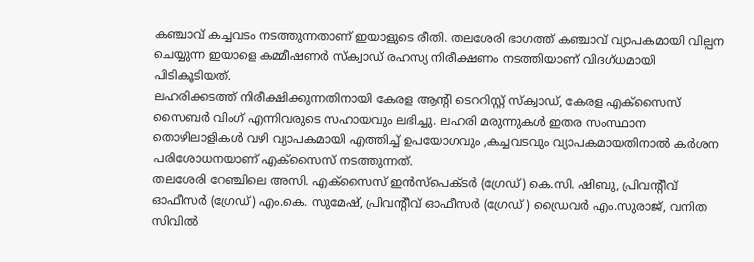കഞ്ചാവ് കച്ചവടം നടത്തുന്നതാണ് ഇയാളുടെ രീതി. തലശേരി ഭാഗത്ത് കഞ്ചാവ് വ്യാപകമായി വില്പന ചെയ്യുന്ന ഇയാളെ കമ്മീഷണർ സ്ക്വാഡ് രഹസ്യ നിരീക്ഷണം നടത്തിയാണ് വിദഗ്ധമായി പിടികൂടിയത്.
ലഹരിക്കടത്ത് നിരീക്ഷിക്കുന്നതിനായി കേരള ആന്റി ടെററിസ്റ്റ് സ്ക്വാഡ്, കേരള എക്സൈസ് സൈബർ വിംഗ് എന്നിവരുടെ സഹായവും ലഭിച്ചു. ലഹരി മരുന്നുകൾ ഇതര സംസ്ഥാന തൊഴിലാളികൾ വഴി വ്യാപകമായി എത്തിച്ച് ഉപയോഗവും ,കച്ചവടവും വ്യാപകമായതിനാൽ കർശന പരിശോധനയാണ് എക്സൈസ് നടത്തുന്നത്.
തലശേരി റേഞ്ചിലെ അസി. എക്സൈസ് ഇൻസ്പെക്ടർ (ഗ്രേഡ്) കെ.സി. ഷിബു, പ്രിവന്റീവ് ഓഫീസർ (ഗ്രേഡ്) എം.കെ. സുമേഷ്, പ്രിവന്റീവ് ഓഫീസർ (ഗ്രേഡ് ) ഡ്രൈവർ എം.സുരാജ്, വനിത സിവിൽ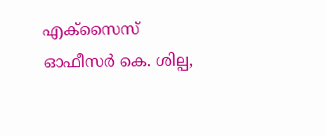എക്സൈസ് ഓഫീസർ കെ. ശില്പ,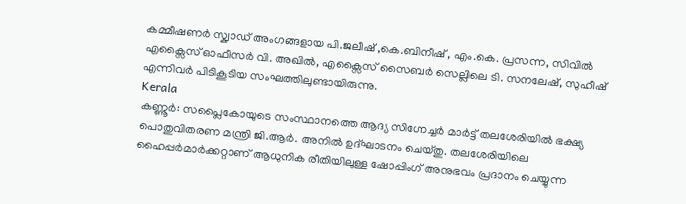കമ്മീഷണർ സ്ക്വാഡ് അംഗങ്ങളായ പി.ജലീഷ് ,കെ.ബിനീഷ് , എം.കെ. പ്രസന്ന, സിവിൽ എക്സൈസ് ഓഫീസർ വി. അഖിൽ, എക്സൈസ് സൈബർ സെല്ലിലെ ടി. സനലേഷ്, സുഹീഷ് എന്നിവർ പിടികൂടിയ സംഘത്തിലുണ്ടായിരുന്നു.
Kerala
കണ്ണൂർ: സപ്ലൈകോയുടെ സംസ്ഥാനത്തെ ആദ്യ സിഗ്നേച്ചർ മാർട്ട് തലശേരിയിൽ ഭക്ഷ്യ പൊതുവിതരണ മന്ത്രി ജി.ആർ. അനിൽ ഉദ്ഘാടനം ചെയ്തു. തലശേരിയിലെ ഹൈപ്പർമാർക്കറ്റാണ് ആധുനിക രീതിയിലുള്ള ഷോപ്പിംഗ് അനുഭവം പ്രദാനം ചെയ്യുന്ന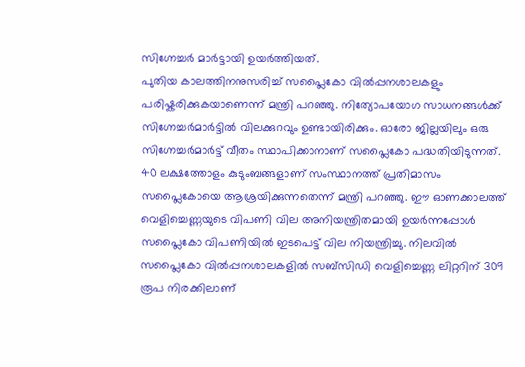സിഗ്നേച്ചർ മാർട്ടായി ഉയർത്തിയത്.
പുതിയ കാലത്തിനനുസരിച്ച് സപ്ലൈകോ വിൽപ്പനശാലകളും പരിഷ്കരിക്കുകയാണെന്ന് മന്ത്രി പറഞ്ഞു. നിത്യോപയോഗ സാധനങ്ങൾക്ക് സിഗ്നേച്ചർമാർട്ടിൽ വിലക്കുറവും ഉണ്ടായിരിക്കും. ഓരോ ജില്ലയിലും ഒരു സിഗ്നേച്ചർമാർട്ട് വീതം സ്ഥാപിക്കാനാണ് സപ്ലൈകോ പദ്ധതിയിടുന്നത്.
40 ലക്ഷത്തോളം കുടുംബങ്ങളാണ് സംസ്ഥാനത്ത് പ്രതിമാസം സപ്ലൈകോയെ ആശ്രയിക്കുന്നതെന്ന് മന്ത്രി പറഞ്ഞു. ഈ ഓണക്കാലത്ത് വെളിച്ചെണ്ണയുടെ വിപണി വില അനിയന്ത്രിതമായി ഉയർന്നപ്പോൾ സപ്ലൈകോ വിപണിയിൽ ഇടപെട്ട് വില നിയന്ത്രിച്ചു. നിലവിൽ സപ്ലൈകോ വിൽപ്പനശാലകളിൽ സബ്സിഡി വെളിച്ചെണ്ണ ലിറ്ററിന് 309 രൂപ നിരക്കിലാണ്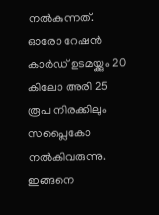നൽകുന്നത്.
ഓരോ റേഷൻ കാർഡ് ഉടമയ്ക്കും 20 കിലോ അരി 25 രൂപ നിരക്കിലും സപ്ലൈകോ നൽകിവരുന്നു. ഇങ്ങനെ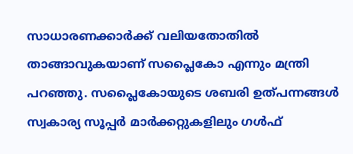സാധാരണക്കാർക്ക് വലിയതോതിൽ താങ്ങാവുകയാണ് സപ്ലൈകോ എന്നും മന്ത്രി പറഞ്ഞു. സപ്ലൈകോയുടെ ശബരി ഉത്പന്നങ്ങൾ സ്വകാര്യ സൂപ്പർ മാർക്കറ്റുകളിലും ഗൾഫ്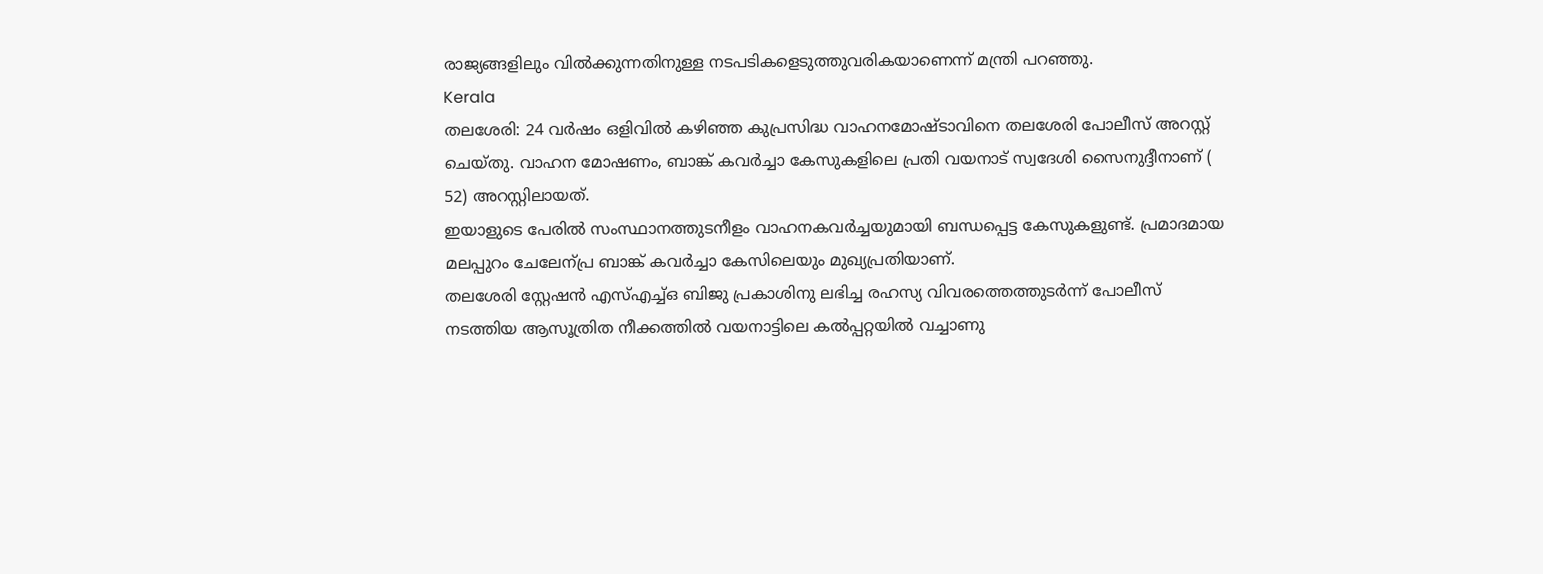രാജ്യങ്ങളിലും വിൽക്കുന്നതിനുള്ള നടപടികളെടുത്തുവരികയാണെന്ന് മന്ത്രി പറഞ്ഞു.
Kerala
തലശേരി: 24 വർഷം ഒളിവിൽ കഴിഞ്ഞ കുപ്രസിദ്ധ വാഹനമോഷ്ടാവിനെ തലശേരി പോലീസ് അറസ്റ്റ് ചെയ്തു. വാഹന മോഷണം, ബാങ്ക് കവർച്ചാ കേസുകളിലെ പ്രതി വയനാട് സ്വദേശി സൈനുദ്ദീനാണ് ( 52) അറസ്റ്റിലായത്.
ഇയാളുടെ പേരിൽ സംസ്ഥാനത്തുടനീളം വാഹനകവർച്ചയുമായി ബന്ധപ്പെട്ട കേസുകളുണ്ട്. പ്രമാദമായ മലപ്പുറം ചേലേന്പ്ര ബാങ്ക് കവർച്ചാ കേസിലെയും മുഖ്യപ്രതിയാണ്.
തലശേരി സ്റ്റേഷൻ എസ്എച്ച്ഒ ബിജു പ്രകാശിനു ലഭിച്ച രഹസ്യ വിവരത്തെത്തുടർന്ന് പോലീസ് നടത്തിയ ആസൂത്രിത നീക്കത്തിൽ വയനാട്ടിലെ കൽപ്പറ്റയിൽ വച്ചാണു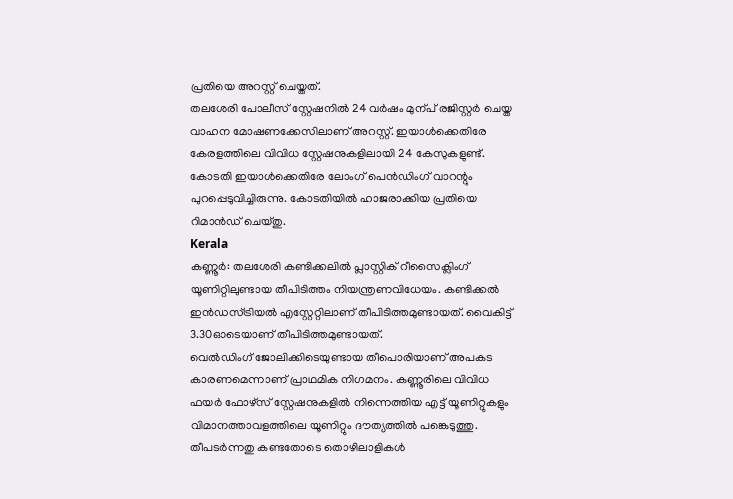പ്രതിയെ അറസ്റ്റ് ചെയ്തത്.
തലശേരി പോലീസ് സ്റ്റേഷനിൽ 24 വർഷം മുന്പ് രജിസ്റ്റർ ചെയ്ത വാഹന മോഷണക്കേസിലാണ് അറസ്റ്റ്. ഇയാൾക്കെതിരേ കേരളത്തിലെ വിവിധ സ്റ്റേഷനുകളിലായി 24 കേസുകളുണ്ട്. കോടതി ഇയാൾക്കെതിരേ ലോംഗ് പെൻഡിംഗ് വാറന്റും പുറപ്പെടുവിച്ചിരുന്നു. കോടതിയിൽ ഹാജരാക്കിയ പ്രതിയെ റിമാൻഡ് ചെയ്തു.
Kerala
കണ്ണൂർ: തലശേരി കണ്ടിക്കലിൽ പ്ലാസ്റ്റിക് റീസൈക്ലിംഗ് യൂണിറ്റിലുണ്ടായ തീപിടിത്തം നിയന്ത്രണവിധേയം. കണ്ടിക്കൽ ഇൻഡസ്ട്രിയൽ എസ്റ്റേറ്റിലാണ് തീപിടിത്തമുണ്ടായത്. വൈകിട്ട് 3.30ഓടെയാണ് തീപിടിത്തമുണ്ടായത്.
വെൽഡിംഗ് ജോലിക്കിടെയുണ്ടായ തീപൊരിയാണ് അപകട കാരണമെന്നാണ് പ്രാഥമിക നിഗമനം. കണ്ണൂരിലെ വിവിധ ഫയർ ഫോഴ്സ് സ്റ്റേഷനുകളിൽ നിന്നെത്തിയ എട്ട് യൂണിറ്റുകളും വിമാനത്താവളത്തിലെ യൂണിറ്റും ദൗത്യത്തിൽ പങ്കെടുത്തു.
തീപടർന്നതു കണ്ടതോടെ തൊഴിലാളികൾ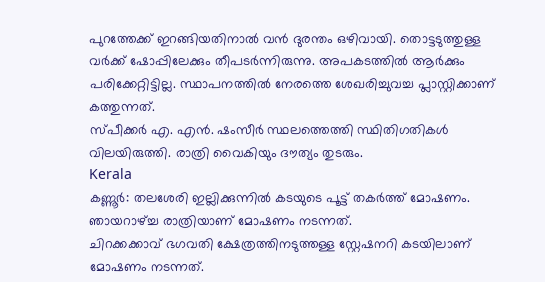പുറത്തേക്ക് ഇറങ്ങിയതിനാൽ വൻ ദുരന്തം ഒഴിവായി. തൊട്ടടുത്തുള്ള വർക്ക് ഷോപ്പിലേക്കും തീപടർന്നിരുന്നു. അപകടത്തിൽ ആർക്കും പരിക്കേറ്റിട്ടില്ല. സ്ഥാപനത്തിൽ നേരത്തെ ശേഖരിച്ചുവച്ച പ്ലാസ്റ്റിക്കാണ് കത്തുന്നത്.
സ്പീക്കർ എ. എൻ. ഷംസീർ സ്ഥലത്തെത്തി സ്ഥിതിഗതികൾ വിലയിരുത്തി. രാത്രി വൈകിയും ദൗത്യം തുടരും.
Kerala
കണ്ണൂർ: തലശേരി ഇല്ലിക്കുന്നിൽ കടയുടെ പൂട്ട് തകർത്ത് മോഷണം. ഞായറാഴ്ച്ച രാത്രിയാണ് മോഷണം നടന്നത്.
ചിറക്കക്കാവ് ഭഗവതി ക്ഷേത്രത്തിനടുത്തള്ള സ്റ്റേഷനറി കടയിലാണ് മോഷണം നടന്നത്.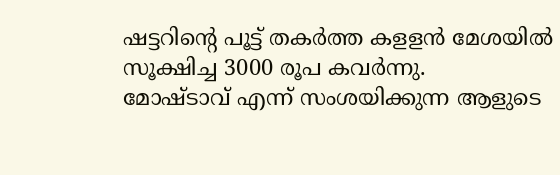ഷട്ടറിന്റെ പൂട്ട് തകർത്ത കളളൻ മേശയിൽ സൂക്ഷിച്ച 3000 രൂപ കവർന്നു.
മോഷ്ടാവ് എന്ന് സംശയിക്കുന്ന ആളുടെ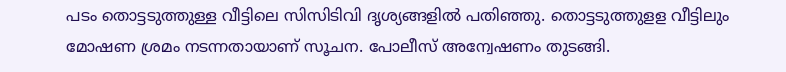പടം തൊട്ടടുത്തുള്ള വീട്ടിലെ സിസിടിവി ദൃശ്യങ്ങളിൽ പതിഞ്ഞു. തൊട്ടടുത്തുളള വീട്ടിലും മോഷണ ശ്രമം നടന്നതായാണ് സൂചന. പോലീസ് അന്വേഷണം തുടങ്ങി.